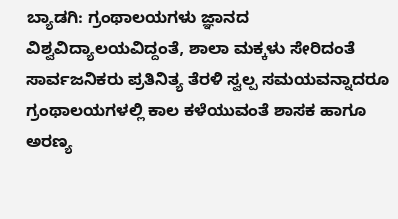ಬ್ಯಾಡಗಿ: ಗ್ರಂಥಾಲಯಗಳು ಜ್ಞಾನದ ವಿಶ್ವವಿದ್ಯಾಲಯವಿದ್ದಂತೆ, ಶಾಲಾ ಮಕ್ಕಳು ಸೇರಿದಂತೆ ಸಾರ್ವಜನಿಕರು ಪ್ರತಿನಿತ್ಯ ತೆರಳಿ ಸ್ವಲ್ಪ ಸಮಯವನ್ನಾದರೂ ಗ್ರಂಥಾಲಯಗಳಲ್ಲಿ ಕಾಲ ಕಳೆಯುವಂತೆ ಶಾಸಕ ಹಾಗೂ ಅರಣ್ಯ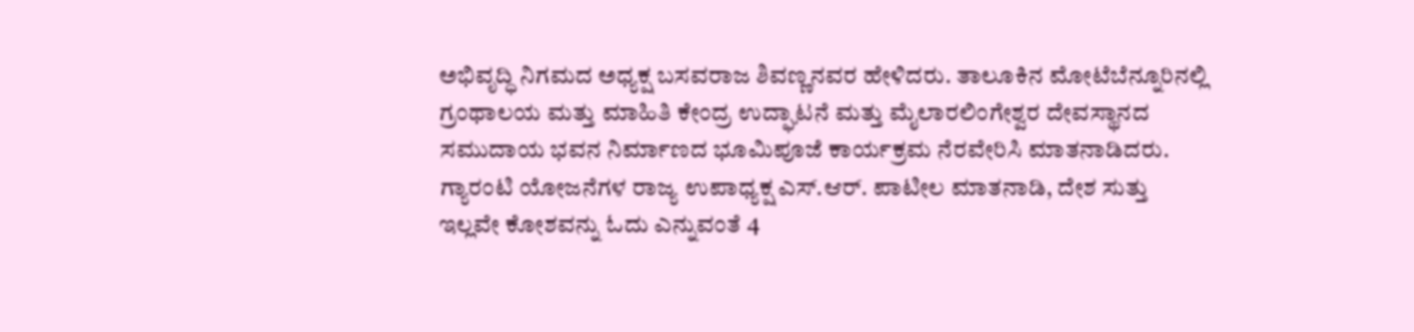ಅಭಿವೃದ್ಧಿ ನಿಗಮದ ಅಧ್ಯಕ್ಷ ಬಸವರಾಜ ಶಿವಣ್ಣನವರ ಹೇಳಿದರು. ತಾಲೂಕಿನ ಮೋಟೆಬೆನ್ನೂರಿನಲ್ಲಿ ಗ್ರಂಥಾಲಯ ಮತ್ತು ಮಾಹಿತಿ ಕೇಂದ್ರ ಉದ್ಘಾಟನೆ ಮತ್ತು ಮೈಲಾರಲಿಂಗೇಶ್ವರ ದೇವಸ್ಥಾನದ ಸಮುದಾಯ ಭವನ ನಿರ್ಮಾಣದ ಭೂಮಿಪೂಜೆ ಕಾರ್ಯಕ್ರಮ ನೆರವೇರಿಸಿ ಮಾತನಾಡಿದರು.
ಗ್ಯಾರಂಟಿ ಯೋಜನೆಗಳ ರಾಜ್ಯ ಉಪಾಧ್ಯಕ್ಷ ಎಸ್.ಆರ್. ಪಾಟೀಲ ಮಾತನಾಡಿ, ದೇಶ ಸುತ್ತು ಇಲ್ಲವೇ ಕೋಶವನ್ನು ಓದು ಎನ್ನುವಂತೆ 4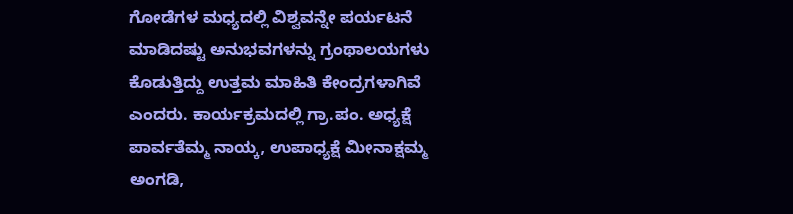ಗೋಡೆಗಳ ಮಧ್ಯದಲ್ಲಿ ವಿಶ್ವವನ್ನೇ ಪರ್ಯಟನೆ ಮಾಡಿದಷ್ಟು ಅನುಭವಗಳನ್ನು ಗ್ರಂಥಾಲಯಗಳು ಕೊಡುತ್ತಿದ್ದು ಉತ್ತಮ ಮಾಹಿತಿ ಕೇಂದ್ರಗಳಾಗಿವೆ ಎಂದರು. ಕಾರ್ಯಕ್ರಮದಲ್ಲಿ ಗ್ರಾ.ಪಂ. ಅಧ್ಯಕ್ಷೆ ಪಾರ್ವತೆಮ್ಮ ನಾಯ್ಕ, ಉಪಾಧ್ಯಕ್ಷೆ ಮೀನಾಕ್ಷಮ್ಮ ಅಂಗಡಿ,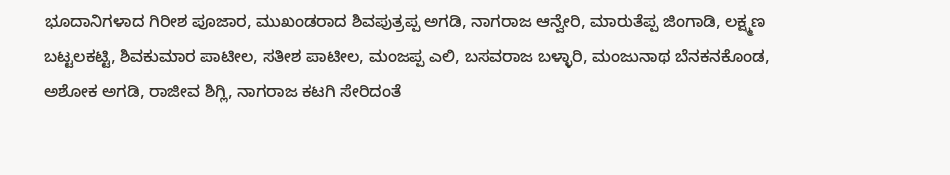ಭೂದಾನಿಗಳಾದ ಗಿರೀಶ ಪೂಜಾರ, ಮುಖಂಡರಾದ ಶಿವಪುತ್ರಪ್ಪ ಅಗಡಿ, ನಾಗರಾಜ ಆನ್ವೇರಿ, ಮಾರುತೆಪ್ಪ ಜಿಂಗಾಡಿ, ಲಕ್ಷ್ಮಣ ಬಟ್ಟಲಕಟ್ಟಿ, ಶಿವಕುಮಾರ ಪಾಟೀಲ, ಸತೀಶ ಪಾಟೀಲ, ಮಂಜಪ್ಪ ಎಲಿ, ಬಸವರಾಜ ಬಳ್ಳಾರಿ, ಮಂಜುನಾಥ ಬೆನಕನಕೊಂಡ, ಅಶೋಕ ಅಗಡಿ, ರಾಜೀವ ಶಿಗ್ಲಿ, ನಾಗರಾಜ ಕಟಗಿ ಸೇರಿದಂತೆ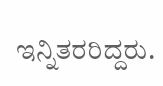ಇನ್ನಿತರರಿದ್ದರು.